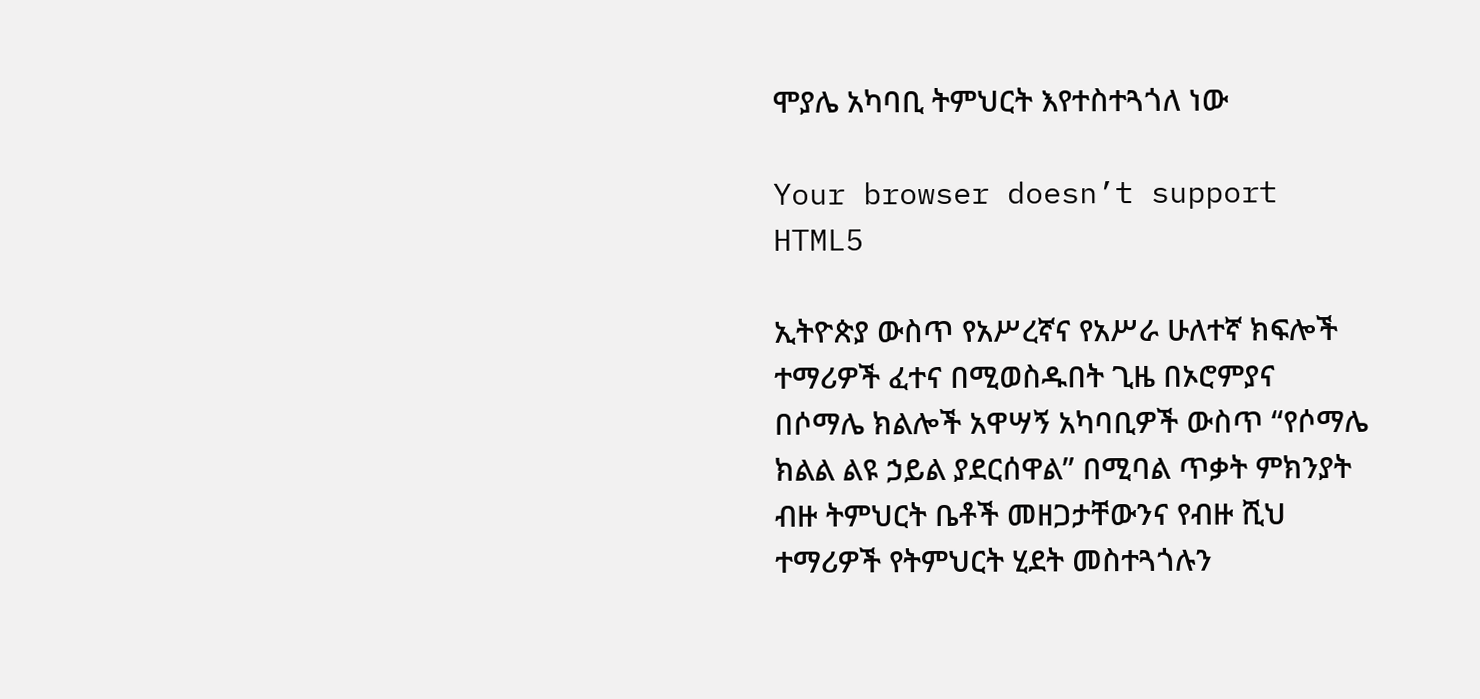ሞያሌ አካባቢ ትምህርት እየተስተጓጎለ ነው

Your browser doesn’t support HTML5

ኢትዮጵያ ውስጥ የአሥረኛና የአሥራ ሁለተኛ ክፍሎች ተማሪዎች ፈተና በሚወስዱበት ጊዜ በኦሮምያና በሶማሌ ክልሎች አዋሣኝ አካባቢዎች ውስጥ “የሶማሌ ክልል ልዩ ኃይል ያደርሰዋል” በሚባል ጥቃት ምክንያት ብዙ ትምህርት ቤቶች መዘጋታቸውንና የብዙ ሺህ ተማሪዎች የትምህርት ሂደት መስተጓጎሉን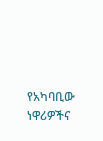የአካባቢው ነዋሪዎችና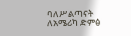ባለሥልጣናት ለአሜሪካ ድምፅ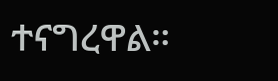ተናግረዋል።